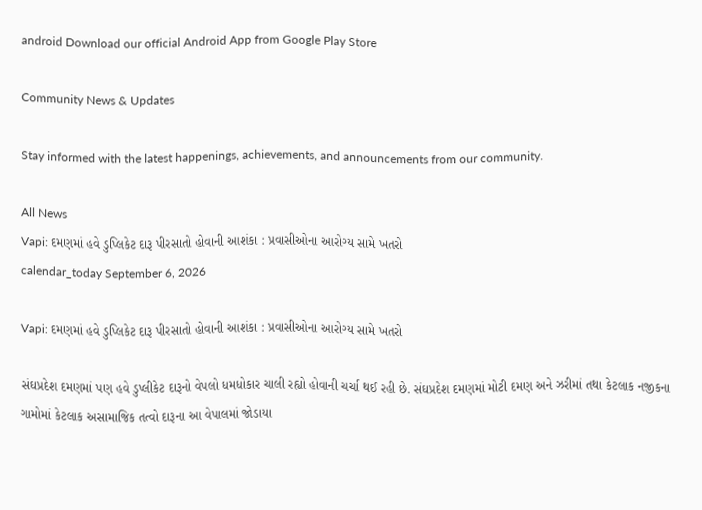android Download our official Android App from Google Play Store

Community News & Updates

Stay informed with the latest happenings, achievements, and announcements from our community.

All News
Vapi: દમણમાં હવે ડુપ્લિકેટ દારૂ પીરસાતો હોવાની આશંકા : પ્રવાસીઓના આરોગ્ય સામે ખતરો
calendar_today September 6, 2026

Vapi: દમણમાં હવે ડુપ્લિકેટ દારૂ પીરસાતો હોવાની આશંકા : પ્રવાસીઓના આરોગ્ય સામે ખતરો

સંઘપ્રદેશ દમણમાં પણ હવે ડુપ્લીકેટ દારૂનો વેપલો ધમધોકાર ચાલી રહ્યો હોવાની ચર્ચા થઈ રહી છે. સંઘપ્રદેશ દમણમાં મોટી દમણ અને ઝરીમાં તથા કેટલાક નજીકના ગામોમાં કેટલાક અસામાજિક તત્વો દારૂના આ વેપાલમાં જોડાયા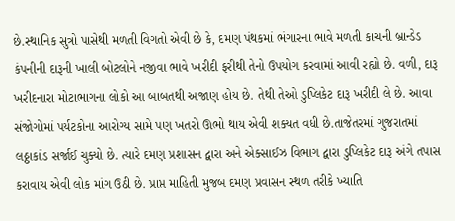છે.સ્થાનિક સુત્રો પાસેથી મળતી વિગતો એવી છે કે, દમણ પંથકમાં ભંગારના ભાવે મળતી કાચની બ્રાન્ડેડ કંપનીની દારૂની ખાલી બોટલોને નજીવા ભાવે ખરીદી ફરીથી તેનો ઉપયોગ કરવામાં આવી રહ્યો છે. વળી, દારૂ ખરીદનારા મોટાભાગના લોકો આ બાબતથી અજાણ હોય છે. તેથી તેઓ ડુપ્લિકેટ દારૂ ખરીદી લે છે. આવા સંજોગોમાં પર્યટકોના આરોગ્ય સામે પણ ખતરો ઊભો થાય એવી શક્યત વધી છે.તાજેતરમાં ગુજરાતમાં લઠ્ઠાકાંડ સર્જાઈ ચુક્યો છે. ત્યારે દમણ પ્રશાસન દ્વારા અને એક્સાઈઝ વિભાગ દ્વારા ડુપ્લિકેટ દારૂ અંગે તપાસ કરાવાય એવી લોક માંગ ઉઠી છે. પ્રાપ્ત માહિતી મુજબ દમણ પ્રવાસન સ્થળ તરીકે ખ્યાતિ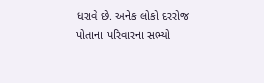ધરાવે છે. અનેક લોકો દરરોજ પોતાના પરિવારના સભ્યો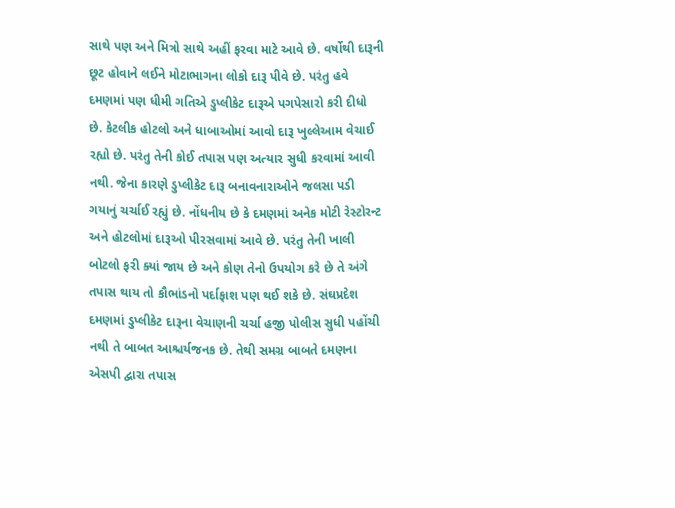સાથે પણ અને મિત્રો સાથે અહીં ફરવા માટે આવે છે. વર્ષોથી દારૂની છૂટ હોવાને લઈને મોટાભાગના લોકો દારૂ પીવે છે. પરંતુ હવે દમણમાં પણ ધીમી ગતિએ ડુપ્લીકેટ દારૂએ પગપેસારો કરી દીધો છે. કેટલીક હોટલો અને ધાબાઓમાં આવો દારૂ ખુલ્લેઆમ વેચાઈ રહ્યો છે. પરંતુ તેની કોઈ તપાસ પણ અત્યાર સુધી કરવામાં આવી નથી. જેના કારણે ડુપ્લીકેટ દારૂ બનાવનારાઓને જલસા પડી ગયાનું ચર્ચાઈ રહ્યું છે. નોંધનીય છે કે દમણમાં અનેક મોટી રેસ્ટોરન્ટ અને હોટલોમાં દારૂઓ પીરસવામાં આવે છે. પરંતુ તેની ખાલી બોટલો ફરી ક્યાં જાય છે અને કોણ તેનો ઉપયોગ કરે છે તે અંગે તપાસ થાય તો કૌભાંડનો પર્દાફાશ પણ થઈ શકે છે. સંઘપ્રદેશ દમણમાં ડુપ્લીકેટ દારૂના વેચાણની ચર્ચા હજી પોલીસ સુધી પહોંચી નથી તે બાબત આશ્ચર્યજનક છે. તેથી સમગ્ર બાબતે દમણના એસપી દ્વારા તપાસ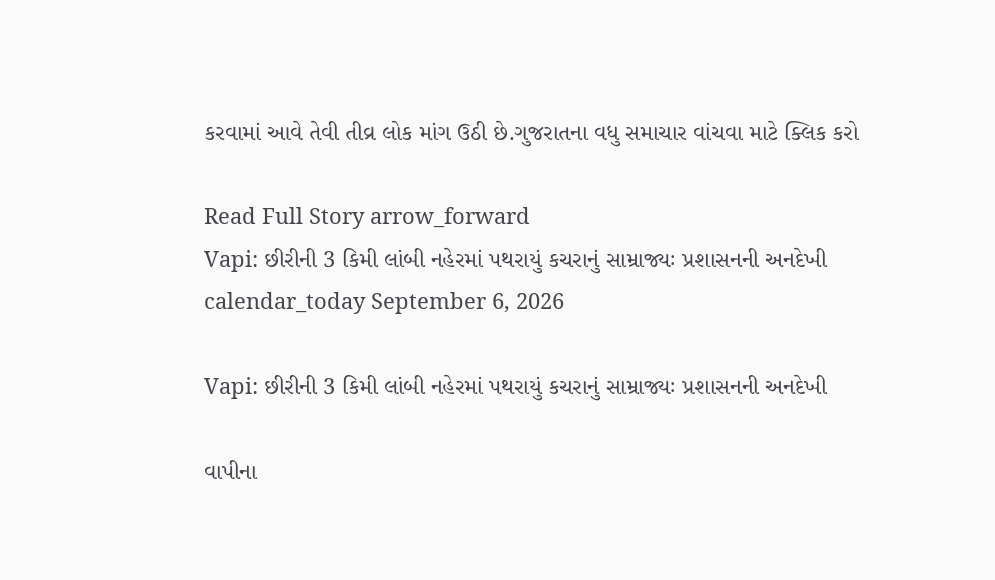કરવામાં આવે તેવી તીવ્ર લોક માંગ ઉઠી છે.ગુજરાતના વધુ સમાચાર વાંચવા માટે ક્લિક કરો

Read Full Story arrow_forward
Vapi: છીરીની 3 કિમી લાંબી નહેરમાં પથરાયું કચરાનું સામ્રાજ્યઃ પ્રશાસનની અનદેખી
calendar_today September 6, 2026

Vapi: છીરીની 3 કિમી લાંબી નહેરમાં પથરાયું કચરાનું સામ્રાજ્યઃ પ્રશાસનની અનદેખી

વાપીના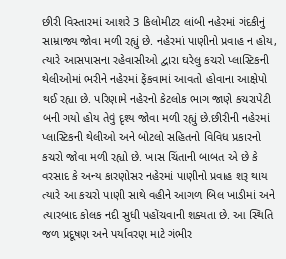છીરી વિસ્તારમાં આશરે 3 કિલોમીટર લાંબી નહેરમાં ગંદકીનું સામ્રાજ્ય જોવા મળી રહ્યું છે. નહેરમાં પાણીનો પ્રવાહ ન હોય, ત્યારે આસપાસના રહેવાસીઓ દ્વારા ઘરેલુ કચરો પ્લાસ્ટિકની થેલીઓમાં ભરીને નહેરમાં ફેંકવામાં આવતો હોવાના આક્ષેપો થઈ રહ્યા છે. પરિણામે નહેરનો કેટલોક ભાગ જાણે કચરાપેટી બની ગયો હોય તેવું દૃશ્ય જોવા મળી રહ્યું છે.છીરીની નહેરમાં પ્લાસ્ટિકની થેલીઓ અને બોટલો સહિતનો વિવિધ પ્રકારનો કચરો જોવા મળી રહ્યો છે. ખાસ ચિંતાની બાબત એ છે કે વરસાદ કે અન્ય કારણોસર નહેરમાં પાણીનો પ્રવાહ શરૂ થાય ત્યારે આ કચરો પાણી સાથે વહીને આગળ બિલ ખાડીમાં અને ત્યારબાદ કોલક નદી સુધી પહોંચવાની શક્યતા છે. આ સ્થિતિ જળ પ્રદૂષણ અને પર્યાવરણ માટે ગંભીર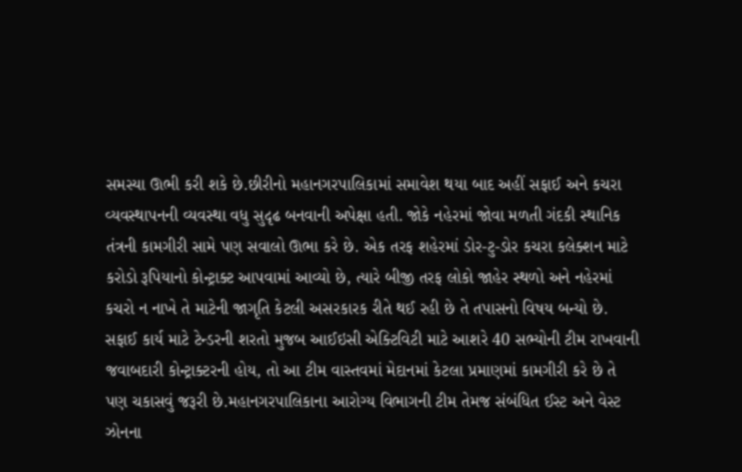સમસ્યા ઊભી કરી શકે છે.છીરીનો મહાનગરપાલિકામાં સમાવેશ થયા બાદ અહીં સફાઈ અને કચરા વ્યવસ્થાપનની વ્યવસ્થા વધુ સુદૃઢ બનવાની અપેક્ષા હતી. જોકે નહેરમાં જોવા મળતી ગંદકી સ્થાનિક તંત્રની કામગીરી સામે પણ સવાલો ઊભા કરે છે. એક તરફ શહેરમાં ડોર-ટુ-ડોર કચરા કલેક્શન માટે કરોડો રૂપિયાનો કોન્ટ્રાક્ટ આપવામાં આવ્યો છે, ત્યારે બીજી તરફ લોકો જાહેર સ્થળો અને નહેરમાં કચરો ન નાખે તે માટેની જાગૃતિ કેટલી અસરકારક રીતે થઈ રહી છે તે તપાસનો વિષય બન્યો છે. સફાઈ કાર્ય માટે ટેન્ડરની શરતો મુજબ આઈઇસી એક્ટિવિટી માટે આશરે 40 સભ્યોની ટીમ રાખવાની જવાબદારી કોન્ટ્રાક્ટરની હોય, તો આ ટીમ વાસ્તવમાં મેદાનમાં કેટલા પ્રમાણમાં કામગીરી કરે છે તે પણ ચકાસવું જરૂરી છે.મહાનગરપાલિકાના આરોગ્ય વિભાગની ટીમ તેમજ સંબંધિત ઈસ્ટ અને વેસ્ટ ઝોનના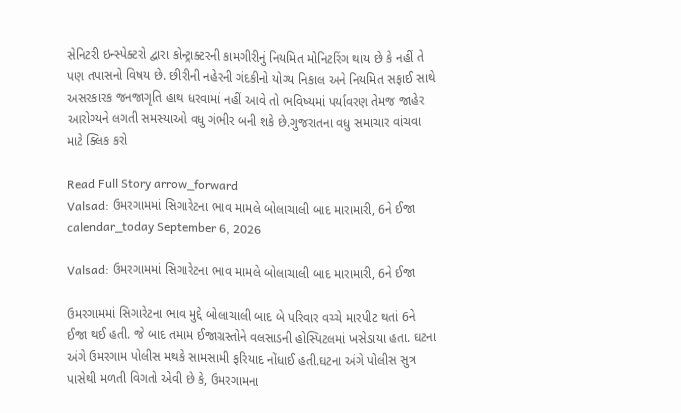સેનિટરી ઇન્સ્પેક્ટરો દ્વારા કોન્ટ્રાક્ટરની કામગીરીનું નિયમિત મોનિટરિંગ થાય છે કે નહીં તે પણ તપાસનો વિષય છે. છીરીની નહેરની ગંદકીનો યોગ્ય નિકાલ અને નિયમિત સફાઈ સાથે અસરકારક જનજાગૃતિ હાથ ધરવામાં નહીં આવે તો ભવિષ્યમાં પર્યાવરણ તેમજ જાહેર આરોગ્યને લગતી સમસ્યાઓ વધુ ગંભીર બની શકે છે.ગુજરાતના વધુ સમાચાર વાંચવા માટે ક્લિક કરો

Read Full Story arrow_forward
Valsad: ઉમરગામમાં સિગારેટના ભાવ મામલે બોલાચાલી બાદ મારામારી, 6ને ઈજા
calendar_today September 6, 2026

Valsad: ઉમરગામમાં સિગારેટના ભાવ મામલે બોલાચાલી બાદ મારામારી, 6ને ઈજા

ઉમરગામમાં સિગારેટના ભાવ મુદ્દે બોલાચાલી બાદ બે પરિવાર વચ્ચે મારપીટ થતાં 6ને ઈજા થઈ હતી. જે બાદ તમામ ઈજાગ્રસ્તોને વલસાડની હોસ્પિટલમાં ખસેડાયા હતા. ઘટના અંગે ઉમરગામ પોલીસ મથકે સામસામી ફરિયાદ નોંધાઈ હતી.ઘટના અંગે પોલીસ સુત્ર પાસેથી મળતી વિગતો એવી છે કે, ઉમરગામના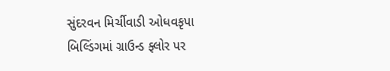સુંદરવન મિર્ચીવાડી ઓધવકૃપા બિલ્ડિંગમાં ગ્રાઉન્ડ ફ્લોર પર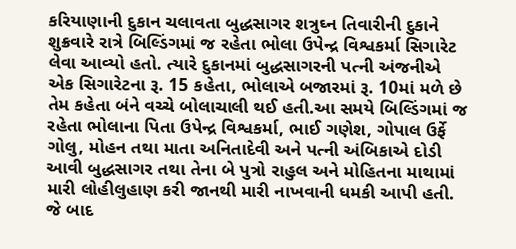કરિયાણાની દુકાન ચલાવતા બુદ્ધસાગર શત્રુઘ્ન તિવારીની દુકાને શુક્રવારે રાત્રે બિલ્ડિંગમાં જ રહેતા ભોલા ઉપેન્દ્ર વિશ્વકર્મા સિગારેટ લેવા આવ્યો હતો. ત્યારે દુકાનમાં બુદ્ધસાગરની પત્ની અંજનીએ એક સિગારેટના રૂ. 15 કહેતા, ભોલાએ બજારમાં રૂ. 10માં મળે છે તેમ કહેતા બંને વચ્ચે બોલાચાલી થઈ હતી.આ સમયે બિલ્ડિંગમાં જ રહેતા ભોલાના પિતા ઉપેન્દ્ર વિશ્વકર્મા, ભાઈ ગણેશ, ગોપાલ ઉર્ફે ગોલુ, મોહન તથા માતા અનિતાદેવી અને પત્ની અંબિકાએ દોડી આવી બુદ્ધસાગર તથા તેના બે પુત્રો રાહુલ અને મોહિતના માથામાં મારી લોહીલુહાણ કરી જાનથી મારી નાખવાની ધમકી આપી હતી. જે બાદ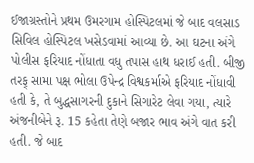ઈજાગ્રસ્તોને પ્રથમ ઉમરગામ હોસ્પિટલમાં જે બાદ વલસાડ સિવિલ હોસ્પિટલ ખસેડવામાં આવ્યા છે. આ ઘટના અંગે પોલીસ ફરિયાદ નોંધાતા વધુ તપાસ હાથ ધરાઈ હતી. બીજી તરફ્ સામા પક્ષ ભોલા ઉપેન્દ્ર વિશ્વકર્માએ ફરિયાદ નોંધાવી હતી કે, તે બુદ્ધસાગરની દુકાને સિગારેટ લેવા ગયા, ત્યારે અંજનીબેને રૂ. 15 કહેતા તેણે બજાર ભાવ અંગે વાત કરી હતી. જે બાદ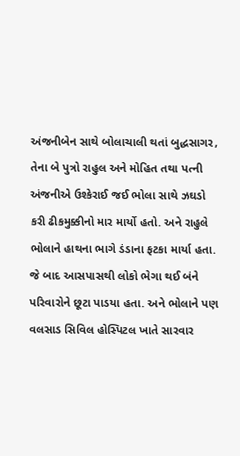અંજનીબેન સાથે બોલાચાલી થતાં બુદ્ધસાગર, તેના બે પુત્રો રાહુલ અને મોહિત તથા પત્ની અંજનીએ ઉશ્કેરાઈ જઈ ભોલા સાથે ઝઘડો કરી ઢીકમુક્કીનો માર માર્યો હતો. અને રાહુલે ભોલાને હાથના ભાગે ડંડાના ફટકા માર્યા હતા. જે બાદ આસપાસથી લોકો ભેગા થઈ બંને પરિવારોને છૂટા પાડયા હતા. અને ભોલાને પણ વલસાડ સિવિલ હોસ્પિટલ ખાતે સારવાર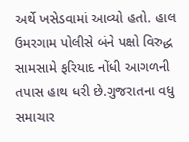અર્થે ખસેડવામાં આવ્યો હતો. હાલ ઉમરગામ પોલીસે બંને પક્ષો વિરુદ્ધ સામસામે ફરિયાદ નોંધી આગળની તપાસ હાથ ધરી છે.ગુજરાતના વધુ સમાચાર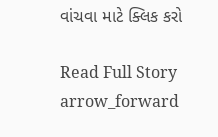વાંચવા માટે ક્લિક કરો

Read Full Story arrow_forward